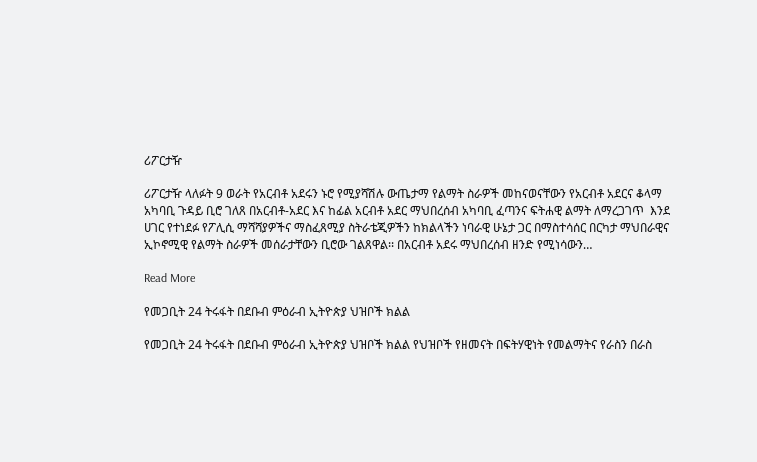ሪፖርታዥ

ሪፖርታዥ ላለፉት 9 ወራት የአርብቶ አደሩን ኑሮ የሚያሻሽሉ ውጤታማ የልማት ስራዎች መከናወናቸውን የአርብቶ አደርና ቆላማ አካባቢ ጉዳይ ቢሮ ገለጸ በአርብቶ-አደር እና ከፊል አርብቶ አደር ማህበረሰብ አካባቢ ፈጣንና ፍትሐዊ ልማት ለማረጋገጥ  እንደ ሀገር የተነደፉ የፖሊሲ ማሻሻያዎችና ማስፈጸሚያ ስትራቴጂዎችን ከክልላችን ነባራዊ ሁኔታ ጋር በማስተሳሰር በርካታ ማህበራዊና ኢኮኖሚዊ የልማት ስራዎች መሰራታቸውን ቢሮው ገልጸዋል፡፡ በአርብቶ አደሩ ማህበረሰብ ዘንድ የሚነሳውን…

Read More

የመጋቢት 24 ትሩፋት በደቡብ ምዕራብ ኢትዮጵያ ህዝቦች ክልል

የመጋቢት 24 ትሩፋት በደቡብ ምዕራብ ኢትዮጵያ ህዝቦች ክልል የህዝቦች የዘመናት በፍትሃዊነት የመልማትና የራስን በራስ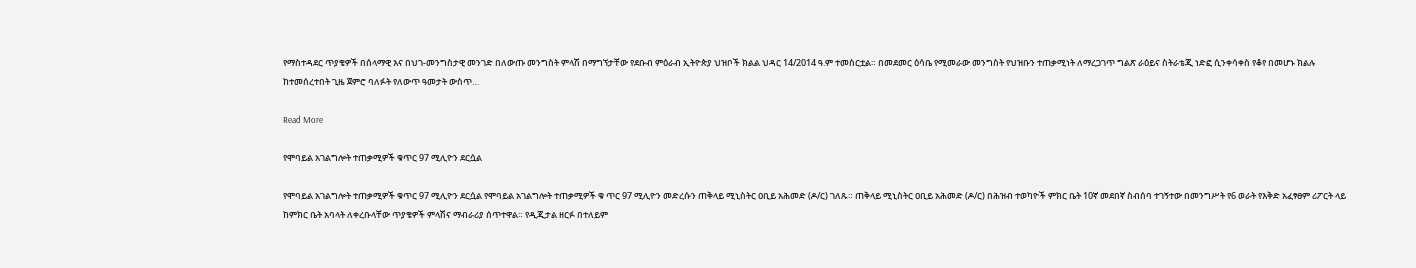የማስተዳደር ጥያቄዎች በሰላማዊ እና በህገ-መንግስታዊ መንገድ በለውጡ መንግስት ምላሽ በማግኘታቸው የደቡብ ምዕራብ ኢትዮጵያ ህዝቦች ክልል ህዳር 14/2014 ዓ.ም ተመስርቷል። በመደመር ዕሳቤ የሚመራው መንግስት የህዝቡን ተጠቃሚነት ለማረጋገጥ ግልጽ ራዕይና ስትራቴጂ ነድፎ ሲንቀሳቀስ የቆየ በመሆኑ ክልሉ ከተመሰረተበት ጊዜ ጀምሮ ባለፉት የለውጥ ዓመታት ውስጥ…

Read More

የሞባይል አገልግሎት ተጠቃሚዎች ቁጥር 97 ሚሊዮን ደርሷል

የሞባይል አገልግሎት ተጠቃሚዎች ቁጥር 97 ሚሊዮን ደርሷል የሞባይል አገልግሎት ተጠቃሚዎች ቁ ጥር 97 ሚሊዮን መድረሱን ጠቅላይ ሚኒስትር ዐቢይ አሕመድ (ዶ/ር) ገለጹ። ጠቅላይ ሚኒስትር ዐቢይ አሕመድ (ዶ/ር) በሕዝብ ተወካዮች ምክር ቤት 10ኛ መደበኛ ስብሰባ ተገኝተው በመንግሥት የ6 ወራት የእቅድ አፈፃፀም ሪፖርት ላይ ከምክር ቤት አባላት ለቀረቡላቸው ጥያቄዎች ምላሽና ማብራሪያ ሰጥተዋል። የዲጂታል ዘርፉ በተለይም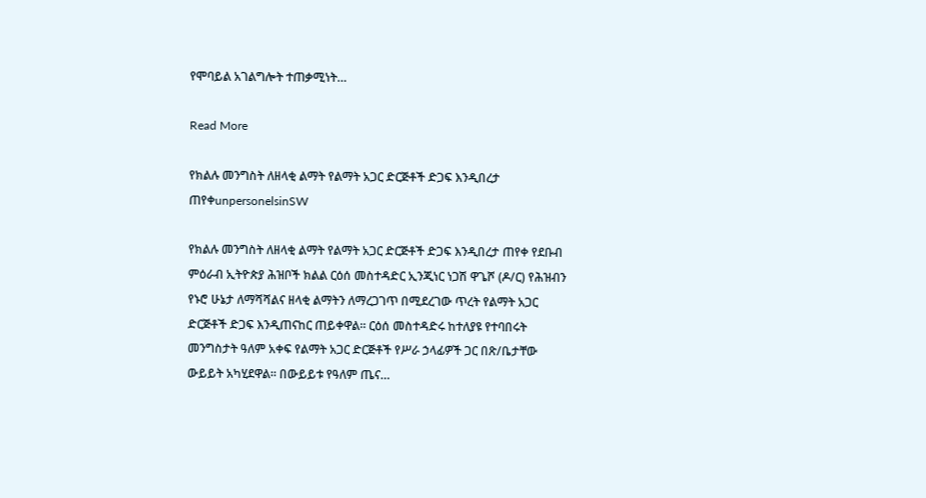የሞባይል አገልግሎት ተጠቃሚነት…

Read More

የክልሉ መንግስት ለዘላቂ ልማት የልማት አጋር ድርጅቶች ድጋፍ እንዲበረታ ጠየቀunpersonelsinSW

የክልሉ መንግስት ለዘላቂ ልማት የልማት አጋር ድርጅቶች ድጋፍ እንዲበረታ ጠየቀ የደቡብ ምዕራብ ኢትዮጵያ ሕዝቦች ክልል ርዕሰ መስተዳድር ኢንጂነር ነጋሽ ዋጌሾ (ዶ/ር) የሕዝብን የኑሮ ሁኔታ ለማሻሻልና ዘላቂ ልማትን ለማረጋገጥ በሚደረገው ጥረት የልማት አጋር ድርጅቶች ድጋፍ እንዲጠናከር ጠይቀዋል። ርዕሰ መስተዳድሩ ከተለያዩ የተባበሩት መንግስታት ዓለም አቀፍ የልማት አጋር ድርጅቶች የሥራ ኃላፊዎች ጋር በጽ/ቤታቸው ውይይት አካሂደዋል። በውይይቱ የዓለም ጤና…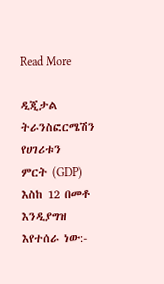Read More

ዲጂታል ትራንስፎርሜሽን የሀገሪቱን  ምርት (GDP) እስከ 12 በመቶ እንዲያግዝ እየተሰራ ነው:-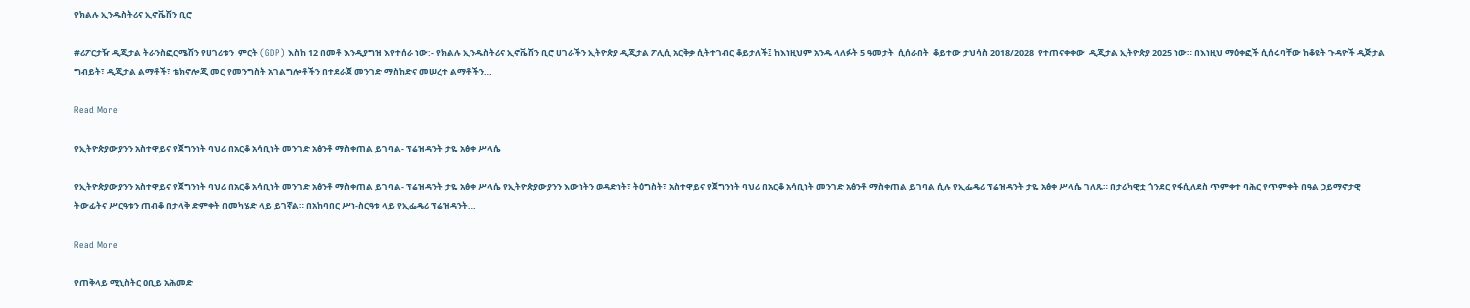የክልሉ ኢንዱስትሪና ኢኖቬሽን ቢሮ

#ሪፖርታዥ ዲጂታል ትራንስፎርሜሽን የሀገሪቱን  ምርት (GDP) እስከ 12 በመቶ እንዲያግዝ እየተሰራ ነው:- የክልሉ ኢንዱስትሪና ኢኖቬሽን ቢሮ ሀገራችን ኢትዮጵያ ዲጂታል ፖሊሲ አርቅቃ ሲትተገብር ቆይታለች፤ ከእነዚህም አንዱ ላለፉት 5 ዓመታት  ሲሰራበት  ቆይተው ታህሳስ 2018/2028  የተጠናቀቀው  ዲጂታል ኢትዮጵያ 2025 ነው። በእነዚህ ማዕቀፎች ሲሰሩባቸው ከቆዩት ጉዳዮች ዲጅታል ግብይት፣ ዲጂታል ልማቶች፣ ቴክኖሎጂ መር የመንግስት አገልግሎቶችን በተደራጀ መንገድ ማስከድና መሠረተ ልማቶችን…

Read More

የኢትዮጵያውያንን አስተዋይና የጀግንነት ባህሪ በአርቆ አሳቢነት መንገድ አፅንቶ ማስቀጠል ይገባል- ፕሬዝዳንት ታዬ አፅቀ ሥላሴ

የኢትዮጵያውያንን አስተዋይና የጀግንነት ባህሪ በአርቆ አሳቢነት መንገድ አፅንቶ ማስቀጠል ይገባል- ፕሬዝዳንት ታዬ አፅቀ ሥላሴ የኢትዮጵያውያንን እውነትን ወዳድነት፣ ትዕግስት፣ አስተዋይና የጀግንነት ባህሪ በአርቆ አሳቢነት መንገድ አፅንቶ ማስቀጠል ይገባል ሲሉ የኢፌዴሪ ፕሬዝዳንት ታዬ አፅቀ ሥላሴ ገለጹ። በታሪካዊቷ ጎንደር የፋሲለደስ ጥምቀተ ባሕር የጥምቀት በዓል ኃይማኖታዊ ትውፊትና ሥርዓቱን ጠብቆ በታላቅ ድምቀት በመካሄድ ላይ ይገኛል። በአከባበር ሥነ-ስርዓቱ ላይ የኢፌዴሪ ፕሬዝዳንት…

Read More

የጠቅላይ ሚኒስትር ዐቢይ አሕመድ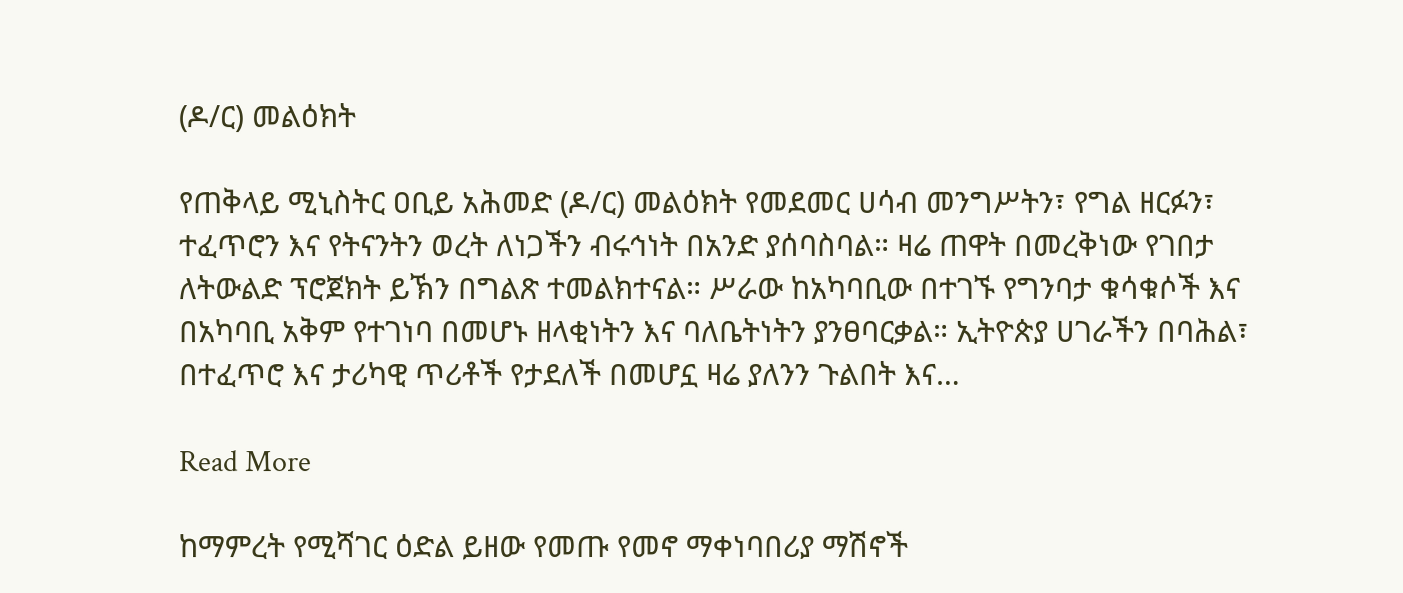(ዶ/ር) መልዕክት

የጠቅላይ ሚኒስትር ዐቢይ አሕመድ (ዶ/ር) መልዕክት የመደመር ሀሳብ መንግሥትን፣ የግል ዘርፉን፣ ተፈጥሮን እና የትናንትን ወረት ለነጋችን ብሩኅነት በአንድ ያሰባስባል። ዛሬ ጠዋት በመረቅነው የገበታ ለትውልድ ፕሮጀክት ይኽን በግልጽ ተመልክተናል። ሥራው ከአካባቢው በተገኙ የግንባታ ቁሳቁሶች እና በአካባቢ አቅም የተገነባ በመሆኑ ዘላቂነትን እና ባለቤትነትን ያንፀባርቃል። ኢትዮጵያ ሀገራችን በባሕል፣ በተፈጥሮ እና ታሪካዊ ጥሪቶች የታደለች በመሆኗ ዛሬ ያለንን ጉልበት እና…

Read More

ከማምረት የሚሻገር ዕድል ይዘው የመጡ የመኖ ማቀነባበሪያ ማሽኖች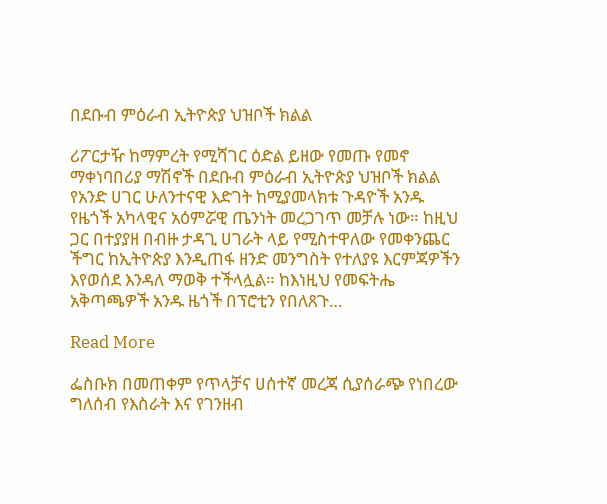በደቡብ ምዕራብ ኢትዮጵያ ህዝቦች ክልል

ሪፖርታዥ ከማምረት የሚሻገር ዕድል ይዘው የመጡ የመኖ ማቀነባበሪያ ማሽኖች በደቡብ ምዕራብ ኢትዮጵያ ህዝቦች ክልል የአንድ ሀገር ሁለንተናዊ እድገት ከሚያመላክቱ ጉዳዮች አንዱ የዜጎች አካላዊና አዕምሯዊ ጤንነት መረጋገጥ መቻሉ ነው። ከዚህ ጋር በተያያዘ በብዙ ታዳጊ ሀገራት ላይ የሚስተዋለው የመቀንጨር ችግር ከኢትዮጵያ እንዲጠፋ ዘንድ መንግስት የተለያዩ እርምጃዎችን እየወሰደ እንዳለ ማወቅ ተችላሏል። ከእነዚህ የመፍትሔ አቅጣጫዎች አንዱ ዜጎች በፕሮቲን የበለጸጉ…

Read More

ፌስቡክ በመጠቀም የጥላቻና ሀሰተኛ መረጃ ሲያሰራጭ የነበረው ግለሰብ የእስራት እና የገንዘብ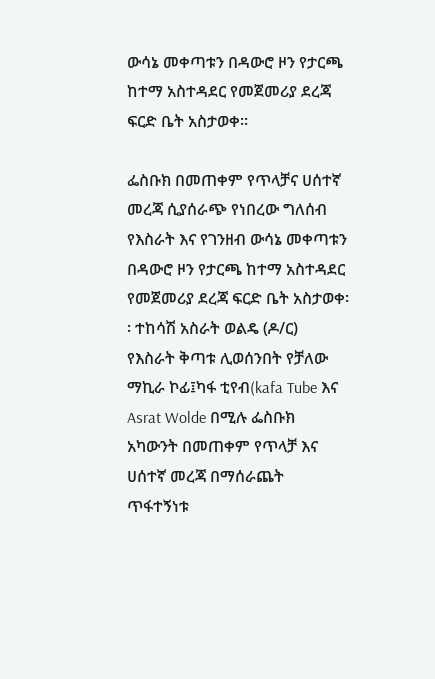ውሳኔ መቀጣቱን በዳውሮ ዞን የታርጫ ከተማ አስተዳደር የመጀመሪያ ደረጃ ፍርድ ቤት አስታወቀ፡፡

ፌስቡክ በመጠቀም የጥላቻና ሀሰተኛ መረጃ ሲያሰራጭ የነበረው ግለሰብ የእስራት እና የገንዘብ ውሳኔ መቀጣቱን በዳውሮ ዞን የታርጫ ከተማ አስተዳደር የመጀመሪያ ደረጃ ፍርድ ቤት አስታወቀ፡፡ ተከሳሽ አስራት ወልዴ (ዶ/ር) የእስራት ቅጣቱ ሊወሰንበት የቻለው ማኪራ ኮፊ፤ካፋ ቲየብ(kafa Tube እና Asrat Wolde በሚሉ ፌስቡክ አካውንት በመጠቀም የጥላቻ እና ሀሰተኛ መረጃ በማሰራጨት ጥፋተኝነቱ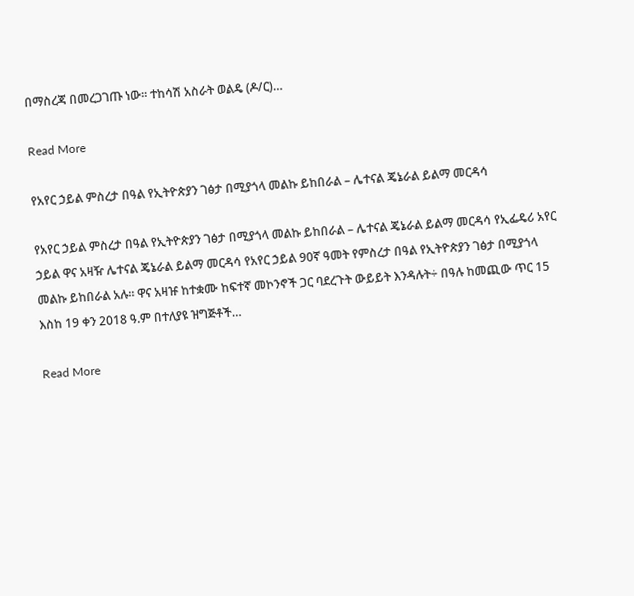በማስረጃ በመረጋገጡ ነው፡፡ ተከሳሽ አስራት ወልዴ (ዶ/ር)…

Read More

የአየር ኃይል ምስረታ በዓል የኢትዮጵያን ገፅታ በሚያጎላ መልኩ ይከበራል – ሌተናል ጄኔራል ይልማ መርዳሳ

የአየር ኃይል ምስረታ በዓል የኢትዮጵያን ገፅታ በሚያጎላ መልኩ ይከበራል – ሌተናል ጄኔራል ይልማ መርዳሳ የኢፌዴሪ አየር ኃይል ዋና አዛዥ ሌተናል ጄኔራል ይልማ መርዳሳ የአየር ኃይል 90ኛ ዓመት የምስረታ በዓል የኢትዮጵያን ገፅታ በሚያጎላ መልኩ ይከበራል አሉ። ዋና አዛዡ ከተቋሙ ከፍተኛ መኮንኖች ጋር ባደረጉት ውይይት እንዳሉት÷ በዓሉ ከመጪው ጥር 15 እስከ 19 ቀን 2018 ዓ.ም በተለያዩ ዝግጅቶች…

Read More